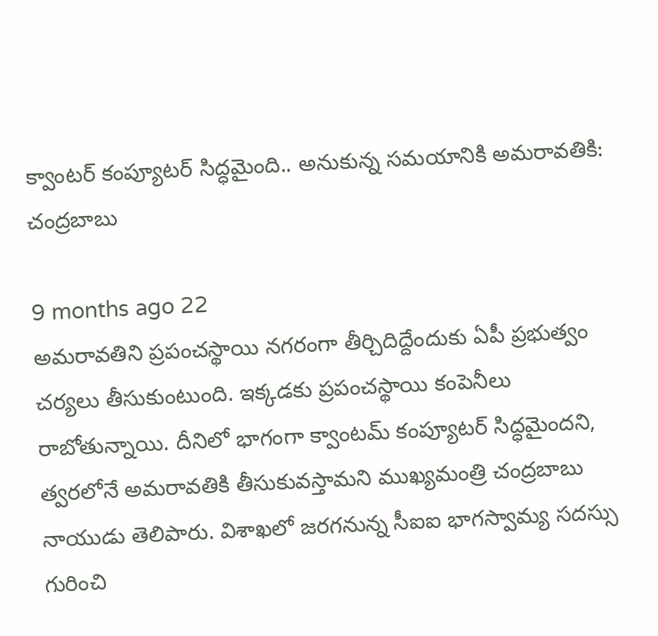క్వాంటర్ కంప్యూటర్ సిద్ధమైంది.. అనుకున్న సమయానికి అమరావతికి: చంద్రబాబు

9 months ago 22
అమరావతిని ప్రపంచస్థాయి నగరంగా తీర్చిదిద్దేందుకు ఏపీ ప్రభుత్వం చర్యలు తీసుకుంటుంది. ఇక్కడకు ప్రపంచస్థాయి కంపెనీలు రాబోతున్నాయి. దీనిలో భాగంగా క్వాంటమ్ కంప్యూటర్ సిద్ధమైందని, త్వరలోనే అమరావతికి తీసుకువస్తామని ముఖ్యమంత్రి చంద్రబాబు నాయుడు తెలిపారు. విశాఖలో జరగనున్న సీఐఐ భాగస్వామ్య సదస్సు గురించి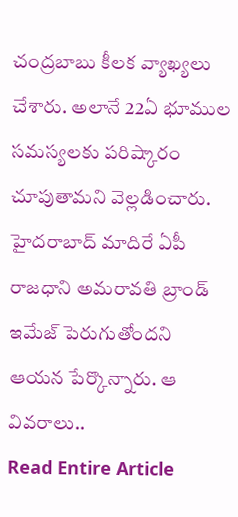చంద్రబాబు కీలక వ్యాఖ్యలు చేశారు. అలానే 22ఏ భూముల సమస్యలకు పరిష్కారం చూపుతామని వెల్లడించారు. హైదరాబాద్ మాదిరే ఏపీ రాజధాని అమరావతి బ్రాండ్ ఇమేజ్ పెరుగుతోందని ఆయన పేర్కొన్నారు. ఆ వివరాలు..
Read Entire Article